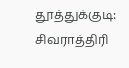தூத்துக்குடி: சிவராத்திரி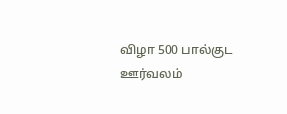விழா 500 பால்குட ஊர்வலம்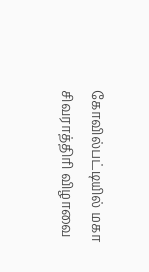கோவில்பட்டியில் மகா சிவராத்திரி விழாவை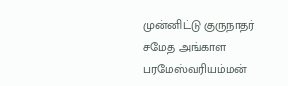முன்னிட்டு குருநாதர் சமேத அங்காள பரமேஸ்வரியம்மன்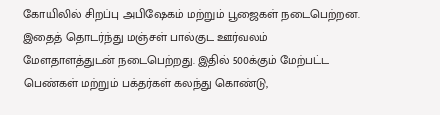கோயிலில் சிறப்பு அபிஷேகம் மற்றும் பூஜைகள் நடைபெற்றன. இதைத் தொடர்ந்து மஞ்சள் பால்குட ஊர்வலம் மேளதாளத்துடன் நடைபெற்றது. இதில் 500க்கும் மேற்பட்ட பெண்கள் மற்றும் பக்தர்கள் கலந்து கொண்டு,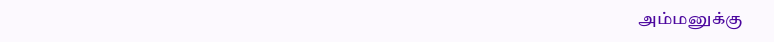அம்மனுக்கு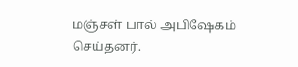மஞ்சள் பால் அபிஷேகம் செய்தனர்.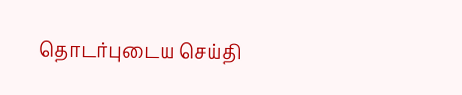தொடர்புடைய செய்தி